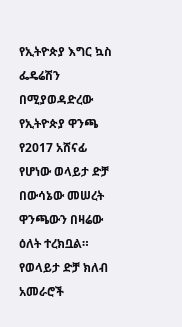የኢትዮጵያ እግር ኳስ ፌዴሬሽን በሚያወዳድረው የኢትዮጵያ ዋንጫ የ2017 አሸናፊ የሆነው ወላይታ ድቻ በውሳኔው መሠረት ዋንጫውን በዛሬው ዕለት ተረክቧል።
የወላይታ ድቻ ክለብ አመራሮች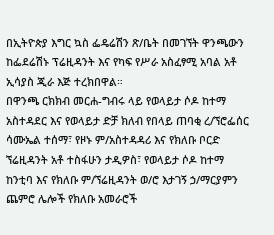በኢትዮጵያ እግር ኳስ ፌዴሬሽን ጽ/ቤት በመገኘት ዋንጫውን ከፌደሬሽኑ ፕሬዚዳንት እና የካፍ የሥራ አስፈፃሚ አባል አቶ ኢሳያስ ጂራ እጅ ተረክበዋል።
በዋንጫ ርክክብ መርሐ-ግብሩ ላይ የወላይታ ሶዶ ከተማ አስተዳደር እና የወላይታ ድቻ ክለብ የበላይ ጠባቂ ረ/ኘሮፌሰር ሳሙኤል ተሰማ፣ የዞኑ ም/አስተዳዳሪ እና የክለቡ ቦርድ ኘሬዚዳንት አቶ ተስፋሁን ታዲዎስ፣ የወላይታ ሶዶ ከተማ ከንቲባ እና የክለቡ ም/ኘሬዚዳንት ወ/ሮ እታገኝ ኃ/ማርያምን ጨምሮ ሌሎች የክለቡ አመራሮች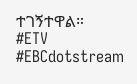ተገኝተዋል።
#ETV #EBCdotstream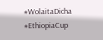#WolaitaDicha #EthiopiaCup